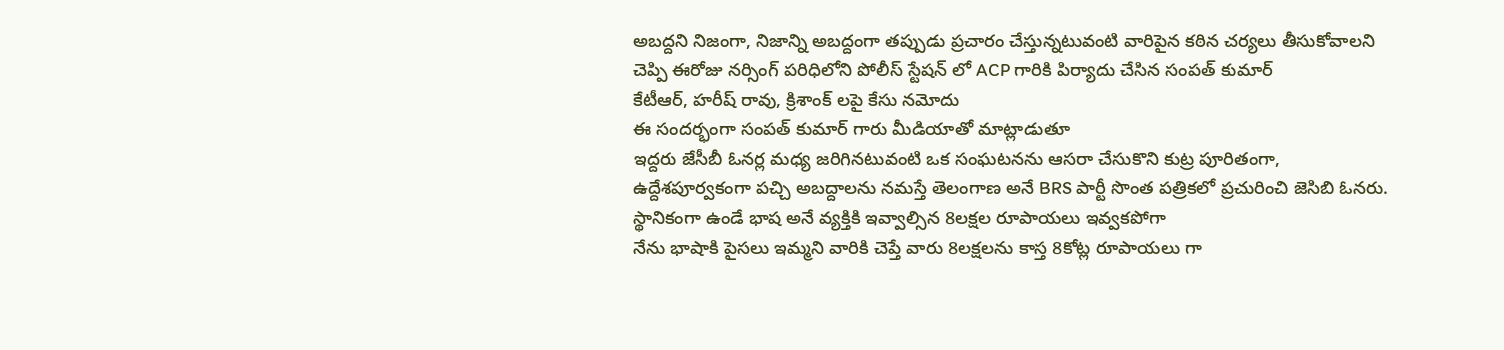అబద్దని నిజంగా, నిజాన్ని అబద్దంగా తప్పుడు ప్రచారం చేస్తున్నటువంటి వారిపైన కఠిన చర్యలు తీసుకోవాలని చెప్పి ఈరోజు నర్సింగ్ పరిధిలోని పోలీస్ స్టేషన్ లో ACP గారికి పిర్యాదు చేసిన సంపత్ కుమార్
కేటీఆర్, హరీష్ రావు, క్రిశాంక్ లపై కేసు నమోదు
ఈ సందర్భంగా సంపత్ కుమార్ గారు మీడియాతో మాట్లాడుతూ
ఇద్దరు జేసీబీ ఓనర్ల మధ్య జరిగినటువంటి ఒక సంఘటనను ఆసరా చేసుకొని కుట్ర పూరితంగా, ఉద్దేశపూర్వకంగా పచ్చి అబద్దాలను నమస్తే తెలంగాణ అనే BRS పార్టీ సొంత పత్రికలో ప్రచురించి జెసిబి ఓనరు. స్థానికంగా ఉండే భాష అనే వ్యక్తికి ఇవ్వాల్సిన 8లక్షల రూపాయలు ఇవ్వకపోగా
నేను భాషాకి పైసలు ఇమ్మని వారికి చెప్తే వారు 8లక్షలను కాస్త 8కోట్ల రూపాయలు గా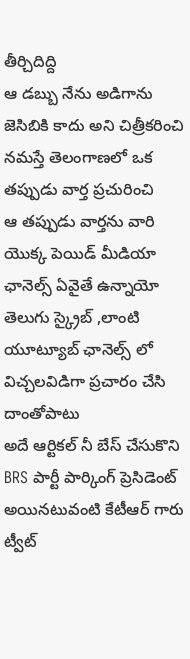తీర్చిదిద్ది
ఆ డబ్బు నేను అడిగాను జెసిబికి కాదు అని చిత్రీకరించి నమస్తే తెలంగాణలో ఒక తప్పుడు వార్త ప్రచురించి
ఆ తప్పుడు వార్తను వారి యొక్క పెయిడ్ మీడియా ఛానెల్స్ ఏవైతే ఉన్నాయో తెలుగు స్క్రైబ్ ,లాంటి యూట్యూబ్ ఛానెల్స్ లో విచ్చలవిడిగా ప్రచారం చేసి దాంతోపాటు
అదే ఆర్టికల్ నీ బేస్ చేసుకొని BRS పార్టీ పార్కింగ్ ప్రెసిడెంట్ అయినటువంటి కేటీఆర్ గారు ట్వీట్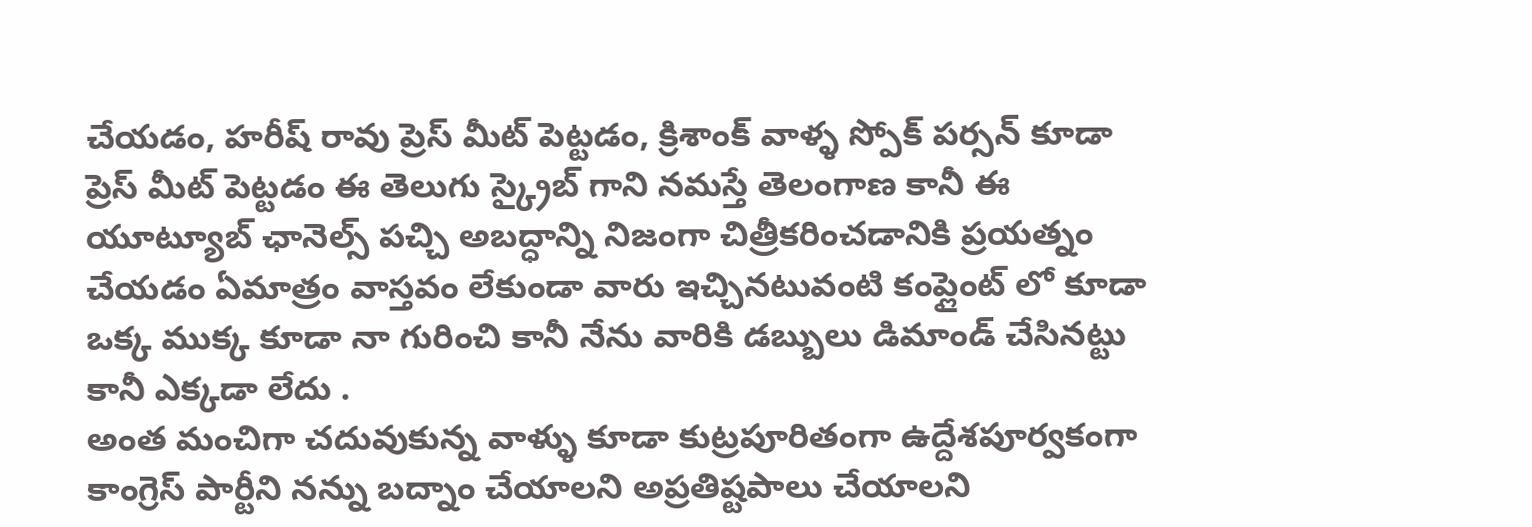చేయడం, హరీష్ రావు ప్రెస్ మీట్ పెట్టడం, క్రిశాంక్ వాళ్ళ స్పోక్ పర్సన్ కూడా ప్రెస్ మీట్ పెట్టడం ఈ తెలుగు స్క్రైబ్ గాని నమస్తే తెలంగాణ కానీ ఈ యూట్యూబ్ ఛానెల్స్ పచ్చి అబద్ధాన్ని నిజంగా చిత్రీకరించడానికి ప్రయత్నం చేయడం ఏమాత్రం వాస్తవం లేకుండా వారు ఇచ్చినటువంటి కంప్లైంట్ లో కూడా ఒక్క ముక్క కూడా నా గురించి కానీ నేను వారికి డబ్బులు డిమాండ్ చేసినట్టు కానీ ఎక్కడా లేదు .
అంత మంచిగా చదువుకున్న వాళ్ళు కూడా కుట్రపూరితంగా ఉద్దేశపూర్వకంగా కాంగ్రెస్ పార్టీని నన్ను బద్నాం చేయాలని అప్రతిష్టపాలు చేయాలని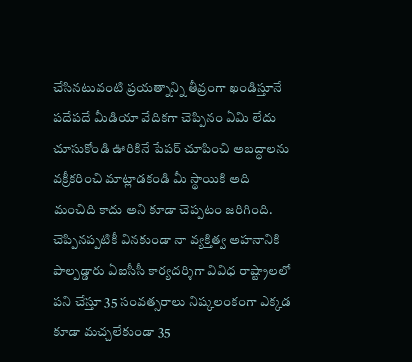చేసినటువంటి ప్రయత్నాన్ని తీవ్రంగా ఖండిస్తూనే పదేపదే మీడియా వేదికగా చెప్పినం ఏమి లేదు చూసుకోండి ఊరికినే పేపర్ చూపించి అబద్ధాలను వక్రీకరించి మాట్లాడకండి మీ స్థాయికి అది మంచిది కాదు అని కూడా చెప్పటం జరిగింది.
చెప్పినప్పటికీ వినకుండా నా వ్యక్తిత్వ అహనానికి పాల్పడ్డారు ఏఐసీసీ కార్యదర్శిగా వివిధ రాష్ట్రాలలో పని చేస్తూ 35 సంవత్సరాలు నిష్కలంకంగా ఎక్కడ కూడా మచ్చలేకుండా 35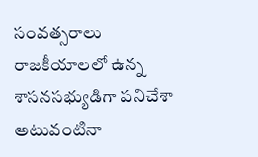సంవత్సరాలు రాజకీయాలలో ఉన్న శాసనసభ్యుడిగా పనిచేశా అటువంటినా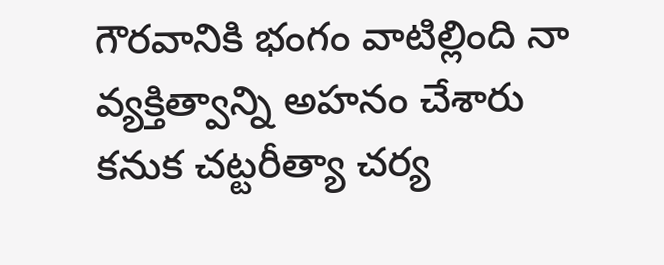గౌరవానికి భంగం వాటిల్లింది నా వ్యక్తిత్వాన్ని అహనం చేశారు కనుక చట్టరీత్యా చర్య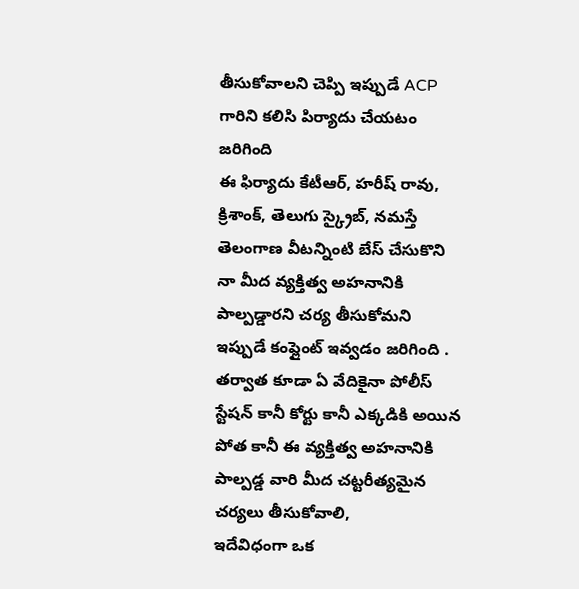తీసుకోవాలని చెప్పి ఇప్పుడే ACP గారిని కలిసి పిర్యాదు చేయటం జరిగింది
ఈ ఫిర్యాదు కేటీఆర్, హరీష్ రావు, క్రిశాంక్, తెలుగు స్క్రైబ్, నమస్తే తెలంగాణ వీటన్నింటి బేస్ చేసుకొని నా మీద వ్యక్తిత్వ అహనానికి పాల్పడ్డారని చర్య తీసుకోమని ఇప్పుడే కంప్లైంట్ ఇవ్వడం జరిగింది .
తర్వాత కూడా ఏ వేదికైనా పోలీస్ స్టేషన్ కానీ కోర్టు కానీ ఎక్కడికి అయిన పోత కానీ ఈ వ్యక్తిత్వ అహనానికి పాల్పడ్డ వారి మీద చట్టరీత్యమైన చర్యలు తీసుకోవాలి,
ఇదేవిధంగా ఒక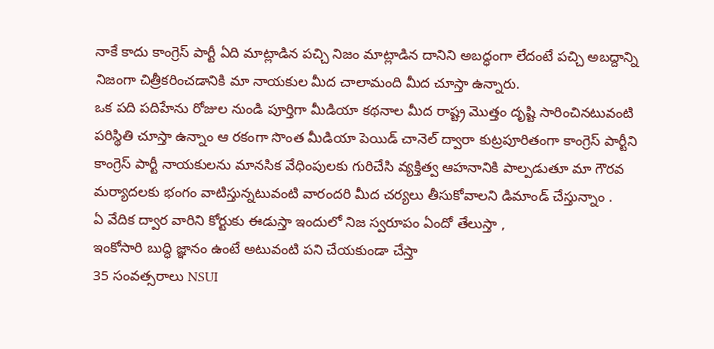నాకే కాదు కాంగ్రెస్ పార్టీ ఏది మాట్లాడిన పచ్చి నిజం మాట్లాడిన దానిని అబద్ధంగా లేదంటే పచ్చి అబద్దాన్ని నిజంగా చిత్రీకరించడానికి మా నాయకుల మీద చాలామంది మీద చూస్తా ఉన్నారు.
ఒక పది పదిహేను రోజుల నుండి పూర్తిగా మీడియా కథనాల మీద రాష్ట్ర మొత్తం దృష్టి సారించినటువంటి పరిస్థితి చూస్తా ఉన్నాం ఆ రకంగా సొంత మీడియా పెయిడ్ చానెల్ ద్వారా కుట్రపూరితంగా కాంగ్రెస్ పార్టీని కాంగ్రెస్ పార్టీ నాయకులను మానసిక వేధింపులకు గురిచేసి వ్యక్తిత్వ ఆహనానికి పాల్పడుతూ మా గౌరవ మర్యాదలకు భంగం వాటిస్తున్నటువంటి వారందరి మీద చర్యలు తీసుకోవాలని డిమాండ్ చేస్తున్నాం .
ఏ వేదిక ద్వార వారిని కోర్టుకు ఈడుస్తా ఇందులో నిజ స్వరూపం ఏందో తేలుస్తా ,
ఇంకోసారి బుద్ధి జ్ఞానం ఉంటే అటువంటి పని చేయకుండా చేస్తా
35 సంవత్సరాలు NSUI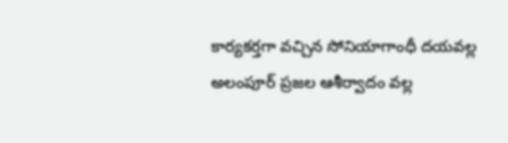కార్యకర్తగా వచ్చిన సోనియాగాంధీ దయవల్ల అలంపూర్ ప్రజల ఆశీర్వాదం వల్ల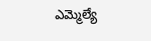ఎమ్మెల్యే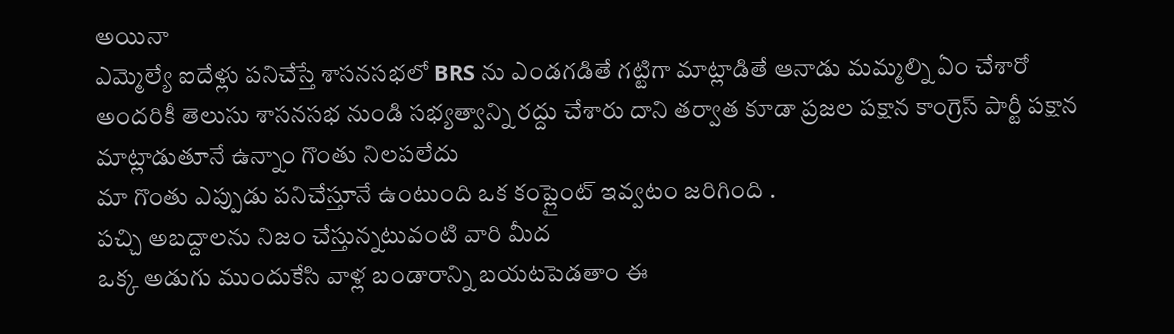అయినా
ఎమ్మెల్యే ఐదేళ్లు పనిచేస్తే శాసనసభలో BRS ను ఎండగడితే గట్టిగా మాట్లాడితే ఆనాడు మమ్మల్ని ఏం చేశారో అందరికీ తెలుసు శాసనసభ నుండి సభ్యత్వాన్ని రద్దు చేశారు దాని తర్వాత కూడా ప్రజల పక్షాన కాంగ్రెస్ పార్టీ పక్షాన మాట్లాడుతూనే ఉన్నాం గొంతు నిలపలేదు
మా గొంతు ఎప్పుడు పనిచేస్తూనే ఉంటుంది ఒక కంప్లైంట్ ఇవ్వటం జరిగింది .
పచ్చి అబద్దాలను నిజం చేస్తున్నటువంటి వారి మీద
ఒక్క అడుగు ముందుకేసి వాళ్ల బండారాన్ని బయటపెడతాం ఈ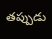తప్పుడు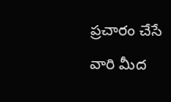ప్రచారం చేసే వారి మీద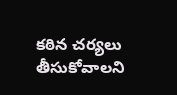కఠిన చర్యలు తీసుకోవాలని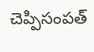చెప్పిసంపత్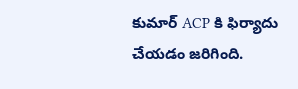కుమార్ ACP కి ఫిర్యాదు చేయడం జరిగింది.